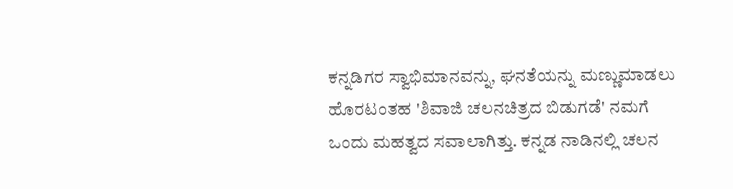ಕನ್ನಡಿಗರ ಸ್ವಾಭಿಮಾನವನ್ನು, ಘನತೆಯನ್ನು ಮಣ್ಣುಮಾಡಲು ಹೊರಟಂತಹ 'ಶಿವಾಜಿ ಚಲನಚಿತ್ರದ ಬಿಡುಗಡೆ' ನಮಗೆ ಒಂದು ಮಹತ್ವದ ಸವಾಲಾಗಿತ್ತು. ಕನ್ನಡ ನಾಡಿನಲ್ಲಿ ಚಲನ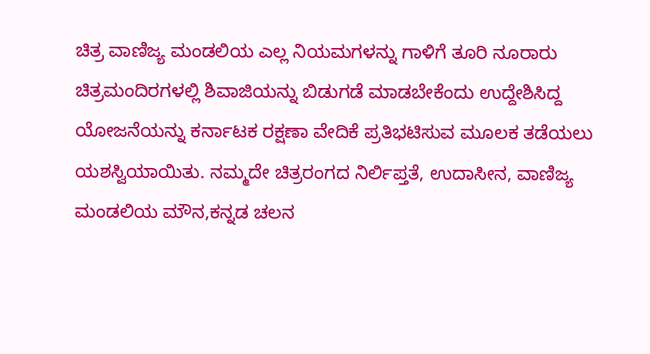ಚಿತ್ರ ವಾಣಿಜ್ಯ ಮಂಡಲಿಯ ಎಲ್ಲ ನಿಯಮಗಳನ್ನು ಗಾಳಿಗೆ ತೂರಿ ನೂರಾರು ಚಿತ್ರಮಂದಿರಗಳಲ್ಲಿ ಶಿವಾಜಿಯನ್ನು ಬಿಡುಗಡೆ ಮಾಡಬೇಕೆಂದು ಉದ್ದೇಶಿಸಿದ್ದ ಯೋಜನೆಯನ್ನು ಕರ್ನಾಟಕ ರಕ್ಷಣಾ ವೇದಿಕೆ ಪ್ರತಿಭಟಿಸುವ ಮೂಲಕ ತಡೆಯಲು ಯಶಸ್ವಿಯಾಯಿತು. ನಮ್ಮದೇ ಚಿತ್ರರಂಗದ ನಿರ್ಲಿಪ್ತತೆ, ಉದಾಸೀನ, ವಾಣಿಜ್ಯ ಮಂಡಲಿಯ ಮೌನ,ಕನ್ನಡ ಚಲನ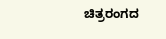ಚಿತ್ರರಂಗದ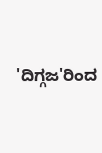'ದಿಗ್ಗಜ'ರಿಂದ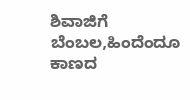ಶಿವಾಜಿಗೆ ಬೆಂಬಲ,ಹಿಂದೆಂದೂ ಕಾಣದ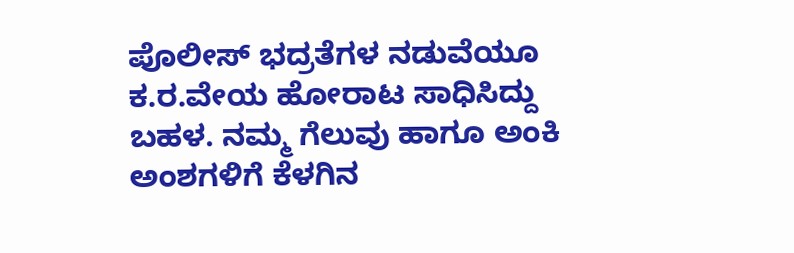ಪೊಲೀಸ್ ಭದ್ರತೆಗಳ ನಡುವೆಯೂ ಕ.ರ.ವೇಯ ಹೋರಾಟ ಸಾಧಿಸಿದ್ದು ಬಹಳ. ನಮ್ಮ ಗೆಲುವು ಹಾಗೂ ಅಂಕಿ ಅಂಶಗಳಿಗೆ ಕೆಳಗಿನ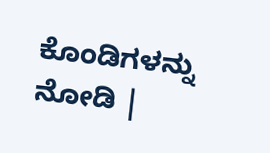ಕೊಂಡಿಗಳನ್ನು ನೋಡಿ |